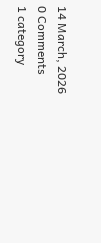14 March, 2026
0 Comments
1 category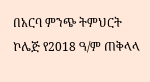በአርባ ምንጭ ትምህርት ኮሌጅ የ2018 ዓ/ም ጠቅላላ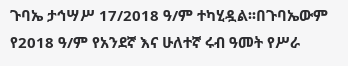ጉባኤ ታኅሣሥ 17/2018 ዓ/ም ተካሂዷል፡፡በጉባኤውም የ2018 ዓ/ም የአንደኛ እና ሁለተኛ ሩብ ዓመት የሥራ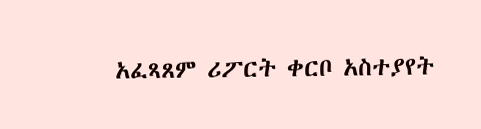አፈጻጸም ሪፖርት ቀርቦ አስተያየት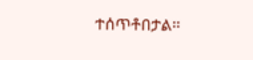ተሰጥቶበታል፡፡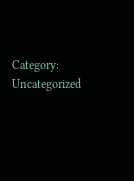Category: Uncategorized